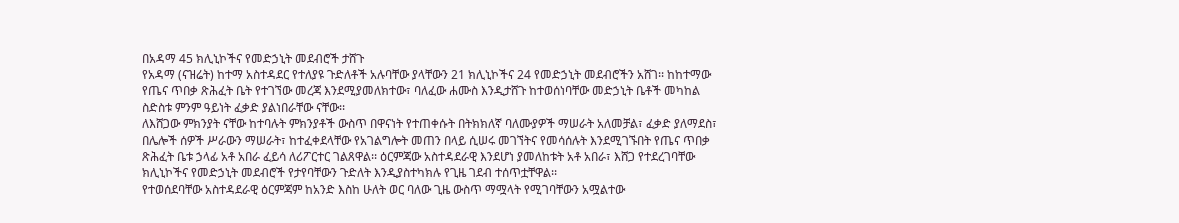በአዳማ 45 ክሊኒኮችና የመድኃኒት መደብሮች ታሸጉ
የአዳማ (ናዝሬት) ከተማ አስተዳደር የተለያዩ ጉድለቶች አሉባቸው ያላቸውን 21 ክሊኒኮችና 24 የመድኃኒት መደብሮችን አሸገ፡፡ ከከተማው የጤና ጥበቃ ጽሕፈት ቤት የተገኘው መረጃ እንደሚያመለክተው፣ ባለፈው ሐሙስ እንዲታሸጉ ከተወሰነባቸው መድኃኒት ቤቶች መካከል ስድስቱ ምንም ዓይነት ፈቃድ ያልነበራቸው ናቸው፡፡
ለእሸጋው ምክንያት ናቸው ከተባሉት ምክንያቶች ውስጥ በዋናነት የተጠቀሱት በትክክለኛ ባለሙያዎች ማሠራት አለመቻል፣ ፈቃድ ያለማደስ፣ በሌሎች ሰዎች ሥራውን ማሠራት፣ ከተፈቀደላቸው የአገልግሎት መጠን በላይ ሲሠሩ መገኘትና የመሳሰሉት እንደሚገኙበት የጤና ጥበቃ ጽሕፈት ቤቱ ኃላፊ አቶ አበራ ፈይሳ ለሪፖርተር ገልጸዋል፡፡ ዕርምጃው አስተዳደራዊ እንደሆነ ያመለከቱት አቶ አበራ፣ እሸጋ የተደረገባቸው ክሊኒኮችና የመድኃኒት መደብሮች የታየባቸውን ጉድለት እንዲያስተካክሉ የጊዜ ገደብ ተሰጥቷቸዋል፡፡
የተወሰደባቸው አስተዳደራዊ ዕርምጃም ከአንድ እስከ ሁለት ወር ባለው ጊዜ ውስጥ ማሟላት የሚገባቸውን አሟልተው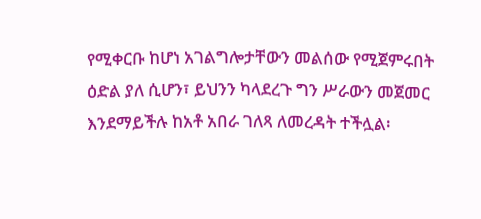የሚቀርቡ ከሆነ አገልግሎታቸውን መልሰው የሚጀምሩበት ዕድል ያለ ሲሆን፣ ይህንን ካላደረጉ ግን ሥራውን መጀመር እንደማይችሉ ከአቶ አበራ ገለጻ ለመረዳት ተችሏል፡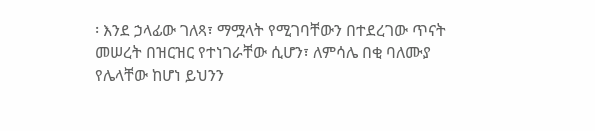፡ እንደ ኃላፊው ገለጻ፣ ማሟላት የሚገባቸውን በተደረገው ጥናት መሠረት በዝርዝር የተነገራቸው ሲሆን፣ ለምሳሌ በቂ ባለሙያ የሌላቸው ከሆነ ይህንን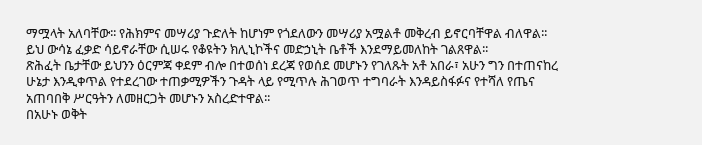ማሟላት አለባቸው፡፡ የሕክምና መሣሪያ ጉድለት ከሆነም የጎደለውን መሣሪያ አሟልቶ መቅረብ ይኖርባቸዋል ብለዋል፡፡
ይህ ውሳኔ ፈቃድ ሳይኖራቸው ሲሠሩ የቆዩትን ክሊኒኮችና መድኃኒት ቤቶች እንደማይመለከት ገልጸዋል፡፡
ጽሕፈት ቤታቸው ይህንን ዕርምጃ ቀደም ብሎ በተወሰነ ደረጃ የወሰደ መሆኑን የገለጹት አቶ አበራ፣ አሁን ግን በተጠናከረ ሁኔታ እንዲቀጥል የተደረገው ተጠቃሚዎችን ጉዳት ላይ የሚጥሉ ሕገወጥ ተግባራት እንዳይስፋፉና የተሻለ የጤና አጠባበቅ ሥርዓትን ለመዘርጋት መሆኑን አስረድተዋል፡፡
በአሁኑ ወቅት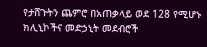የታሸጉትን ጨምሮ በአጠቃላይ ወደ 128 የሚሆኑ ክሊኒኮችና መድኃኒት መደብሮች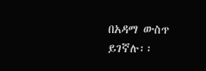በአዳማ ውስጥ ይገኛሉ፡፡